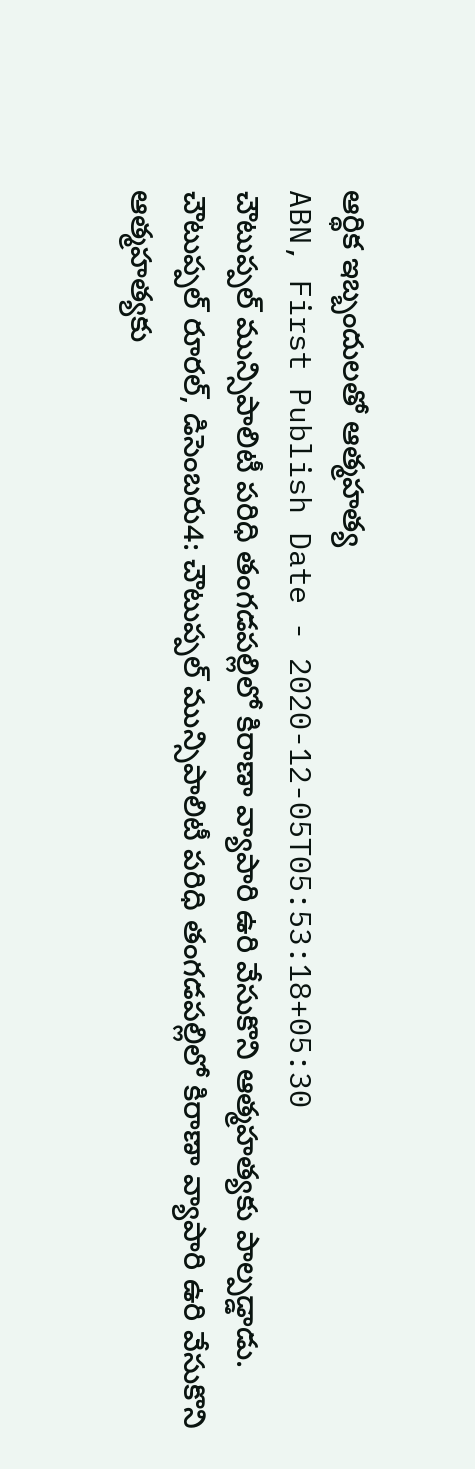ఆర్థిక ఇబ్బందులతో ఆత్మహత్య
ABN, First Publish Date - 2020-12-05T05:53:18+05:30
చౌటుప్పల్ మున్సిపాలిటీ పరిధి తంగడపల్లిలో కిరాణా వ్యాపారి ఉరి వేసుకొని ఆత్మహత్యకు పాల్పడ్డాడు.
చౌటుప్పల్ రూరల్, డిసెంబరు4: చౌటుప్పల్ మున్సిపాలిటీ పరిధి తంగడపల్లిలో కిరాణా వ్యాపారి ఉరి వేసుకొని ఆత్మహత్యకు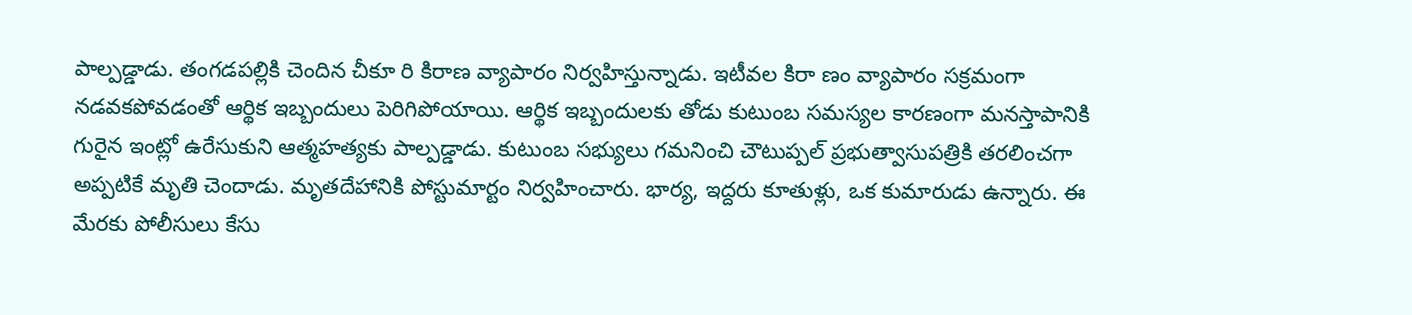పాల్పడ్డాడు. తంగడపల్లికి చెందిన చీకూ రి కిరాణ వ్యాపారం నిర్వహిస్తున్నాడు. ఇటీవల కిరా ణం వ్యాపారం సక్రమంగా నడవకపోవడంతో ఆర్థిక ఇబ్బందులు పెరిగిపోయాయి. ఆర్థిక ఇబ్బందులకు తోడు కుటుంబ సమస్యల కారణంగా మనస్తాపానికి గురైన ఇంట్లో ఉరేసుకుని ఆత్మహత్యకు పాల్పడ్డాడు. కుటుంబ సభ్యులు గమనించి చౌటుప్పల్ ప్రభుత్వాసుపత్రికి తరలించగా అప్పటికే మృతి చెందాడు. మృతదేహానికి పోస్టుమార్టం నిర్వహించారు. భార్య, ఇద్దరు కూతుళ్లు, ఒక కుమారుడు ఉన్నారు. ఈ మేరకు పోలీసులు కేసు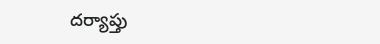దర్యాప్తు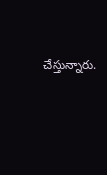చేస్తున్నారు.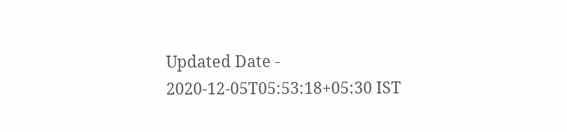Updated Date - 2020-12-05T05:53:18+05:30 IST